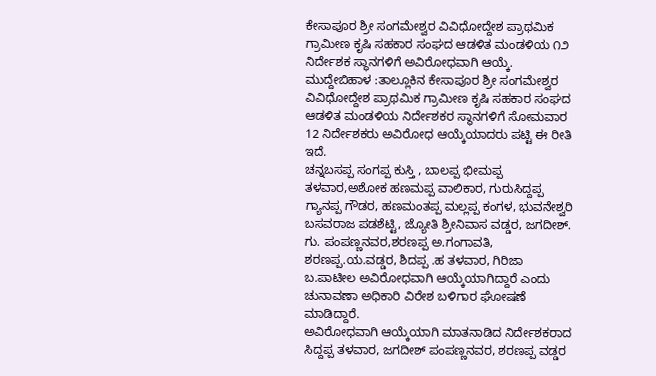ಕೇಸಾಪೂರ ಶ್ರೀ ಸಂಗಮೇಶ್ವರ ವಿವಿಧೋದ್ದೇಶ ಪ್ರಾಥಮಿಕ ಗ್ರಾಮೀಣ ಕೃಷಿ ಸಹಕಾರ ಸಂಘದ ಆಡಳಿತ ಮಂಡಳಿಯ ೧೨ ನಿರ್ದೇಶಕ ಸ್ಥಾನಗಳಿಗೆ ಅವಿರೋಧವಾಗಿ ಆಯ್ಕೆ.
ಮುದ್ದೇಬಿಹಾಳ :ತಾಲ್ಲೂಕಿನ ಕೇಸಾಪೂರ ಶ್ರೀ ಸಂಗಮೇಶ್ವರ ವಿವಿಧೋದ್ದೇಶ ಪ್ರಾಥಮಿಕ ಗ್ರಾಮೀಣ ಕೃಷಿ ಸಹಕಾರ ಸಂಘದ ಆಡಳಿತ ಮಂಡಳಿಯ ನಿರ್ದೇಶಕರ ಸ್ಥಾನಗಳಿಗೆ ಸೋಮವಾರ 12 ನಿರ್ದೇಶಕರು ಅವಿರೋಧ ಆಯ್ಕೆಯಾದರು ಪಟ್ಟಿ ಈ ರೀತಿ ಇದೆ.
ಚನ್ನಬಸಪ್ಪ ಸಂಗಪ್ಪ ಕುಸ್ತಿ , ಬಾಲಪ್ಪ ಭೀಮಪ್ಪ ತಳವಾರ,ಅಶೋಕ ಹಣಮಪ್ಪ ವಾಲಿಕಾರ, ಗುರುಸಿದ್ದಪ್ಪ ಗ್ಯಾನಪ್ಪ ಗೌಡರ, ಹಣಮಂತಪ್ಪ ಮಲ್ಲಪ್ಪ ಕಂಗಳ, ಭುವನೇಶ್ವರಿ ಬಸವರಾಜ ಪಡಶೆಟ್ಟಿ, ಜ್ಯೋತಿ ಶ್ರೀನಿವಾಸ ವಡ್ಡರ, ಜಗದೀಶ್. ಗು. ಪಂಪಣ್ಣನವರ,ಶರಣಪ್ಪ ಅ.ಗಂಗಾವತಿ, ಶರಣಪ್ಪ.ಯ.ವಡ್ಡರ, ಶಿದಪ್ಪ .ಹ ತಳವಾರ, ಗಿರಿಜಾ ಬ.ಪಾಟೀಲ ಅವಿರೋಧವಾಗಿ ಆಯ್ಕೆಯಾಗಿದ್ದಾರೆ ಎಂದು ಚುನಾವಣಾ ಅಧಿಕಾರಿ ವಿರೇಶ ಬಳಿಗಾರ ಘೋಷಣೆ ಮಾಡಿದ್ದಾರೆ.
ಅವಿರೋಧವಾಗಿ ಆಯ್ಕೆಯಾಗಿ ಮಾತನಾಡಿದ ನಿರ್ದೇಶಕರಾದ ಸಿದ್ದಪ್ಪ ತಳವಾರ, ಜಗದೀಶ್ ಪಂಪಣ್ಣನವರ, ಶರಣಪ್ಪ ವಡ್ಡರ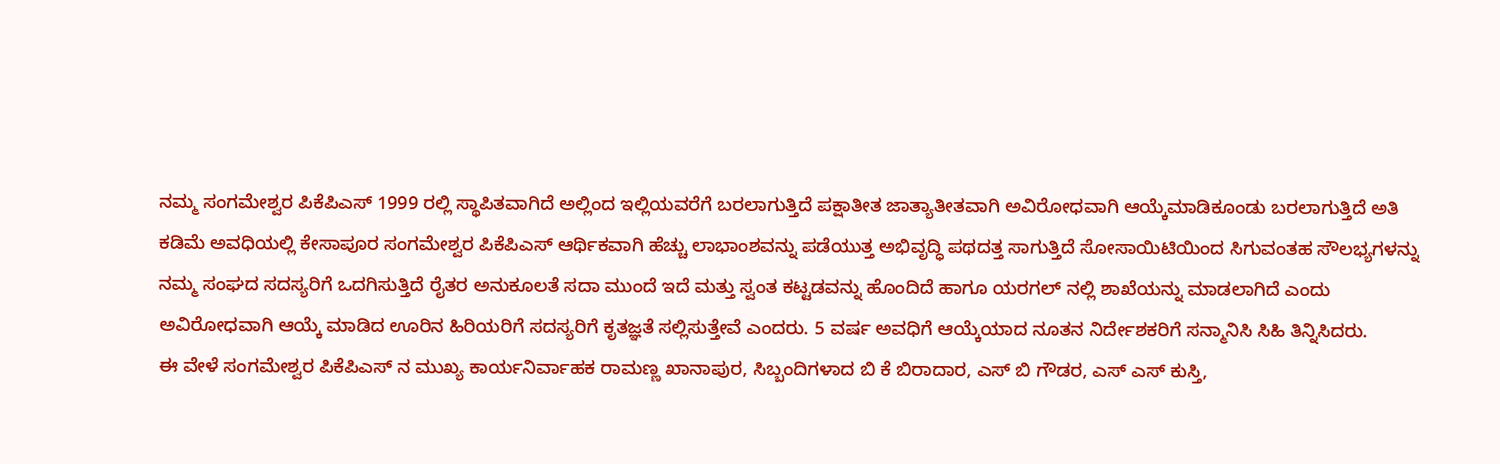ನಮ್ಮ ಸಂಗಮೇಶ್ವರ ಪಿಕೆಪಿಎಸ್ 1999 ರಲ್ಲಿ ಸ್ಥಾಪಿತವಾಗಿದೆ ಅಲ್ಲಿಂದ ಇಲ್ಲಿಯವರೆಗೆ ಬರಲಾಗುತ್ತಿದೆ ಪಕ್ಷಾತೀತ ಜಾತ್ಯಾತೀತವಾಗಿ ಅವಿರೋಧವಾಗಿ ಆಯ್ಕೆಮಾಡಿಕೂಂಡು ಬರಲಾಗುತ್ತಿದೆ ಅತಿ ಕಡಿಮೆ ಅವಧಿಯಲ್ಲಿ ಕೇಸಾಪೂರ ಸಂಗಮೇಶ್ವರ ಪಿಕೆಪಿಎಸ್ ಆರ್ಥಿಕವಾಗಿ ಹೆಚ್ಚು ಲಾಭಾಂಶವನ್ನು ಪಡೆಯುತ್ತ ಅಭಿವೃದ್ಧಿ ಪಥದತ್ತ ಸಾಗುತ್ತಿದೆ ಸೋಸಾಯಿಟಿಯಿಂದ ಸಿಗುವಂತಹ ಸೌಲಭ್ಯಗಳನ್ನು ನಮ್ಮ ಸಂಘದ ಸದಸ್ಯರಿಗೆ ಒದಗಿಸುತ್ತಿದೆ ರೈತರ ಅನುಕೂಲತೆ ಸದಾ ಮುಂದೆ ಇದೆ ಮತ್ತು ಸ್ವಂತ ಕಟ್ಟಡವನ್ನು ಹೊಂದಿದೆ ಹಾಗೂ ಯರಗಲ್ ನಲ್ಲಿ ಶಾಖೆಯನ್ನು ಮಾಡಲಾಗಿದೆ ಎಂದು ಅವಿರೋಧವಾಗಿ ಆಯ್ಕೆ ಮಾಡಿದ ಊರಿನ ಹಿರಿಯರಿಗೆ ಸದಸ್ಯರಿಗೆ ಕೃತಜ್ಞತೆ ಸಲ್ಲಿಸುತ್ತೇವೆ ಎಂದರು. 5 ವರ್ಷ ಅವಧಿಗೆ ಆಯ್ಕೆಯಾದ ನೂತನ ನಿರ್ದೇಶಕರಿಗೆ ಸನ್ಮಾನಿಸಿ ಸಿಹಿ ತಿನ್ನಿಸಿದರು.
ಈ ವೇಳೆ ಸಂಗಮೇಶ್ವರ ಪಿಕೆಪಿಎಸ್ ನ ಮುಖ್ಯ ಕಾರ್ಯನಿರ್ವಾಹಕ ರಾಮಣ್ಣ ಖಾನಾಪುರ, ಸಿಬ್ಬಂದಿಗಳಾದ ಬಿ ಕೆ ಬಿರಾದಾರ, ಎಸ್ ಬಿ ಗೌಡರ, ಎಸ್ ಎಸ್ ಕುಸ್ತಿ,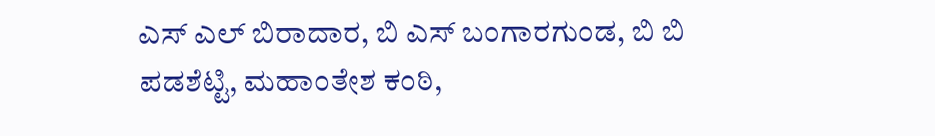ಎಸ್ ಎಲ್ ಬಿರಾದಾರ, ಬಿ ಎಸ್ ಬಂಗಾರಗುಂಡ, ಬಿ ಬಿ ಪಡಶೆಟ್ಟಿ, ಮಹಾಂತೇಶ ಕಂಠಿ,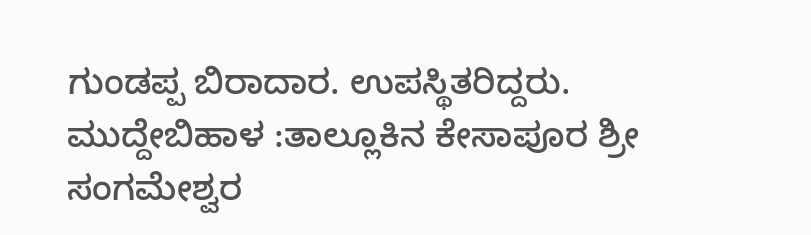ಗುಂಡಪ್ಪ ಬಿರಾದಾರ. ಉಪಸ್ಥಿತರಿದ್ದರು.
ಮುದ್ದೇಬಿಹಾಳ :ತಾಲ್ಲೂಕಿನ ಕೇಸಾಪೂರ ಶ್ರೀ ಸಂಗಮೇಶ್ವರ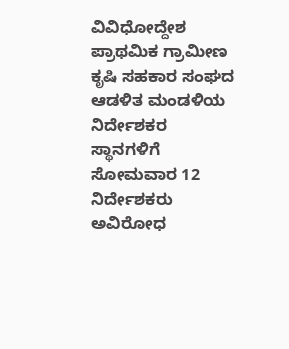ವಿವಿಧೋದ್ದೇಶ ಪ್ರಾಥಮಿಕ ಗ್ರಾಮೀಣ ಕೃಷಿ ಸಹಕಾರ ಸಂಘದ ಆಡಳಿತ ಮಂಡಳಿಯ ನಿರ್ದೇಶಕರ ಸ್ಥಾನಗಳಿಗೆ ಸೋಮವಾರ 12 ನಿರ್ದೇಶಕರು ಅವಿರೋಧ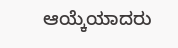ಆಯ್ಕೆಯಾದರು